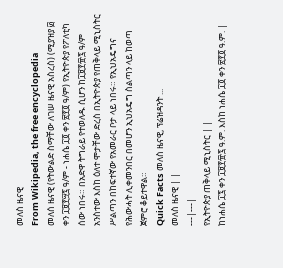መለስ ዜናዊ
From Wikipedia, the free encyclopedia
መለሰ ዜናዊ (የትውልድ ስማቸው ለገሠ ዜናዊ አስረስ) (ሚያዝያ ፴ ቀን ፲፱፻፵፯ ዓ/ም - ነሐሴ ፲፬ ቀን ፳፻፬ ዓ/ም) የኢትዮጵያ የፖለቲካ ሰው ነበሩ። በአድዋ ትግራይ የተወለዱ ሲሆን ከ፲፱፻፹፯ ዓ/ም አንስተው እስከ ዕለተ ሞታቸው ድረስ በኢትዮጵያ የጠቅላይ ሚኒስትር ሥልጣን በከፍተኛው የአመራር ቦታ ላይ ነበሩ። የኢህአዴግና የሕውሓት ሊቀመንበር በመሆን ኢህአዴግ ስልጣን ላይ ከወጣ ጀምሮ ቆይተዋል።
Quick Facts መለስ ዜናዊ, ፕሬዝዳንት ...
መለስ ዜናዊ | |
---|---|
የኢትዮጵያ ጠቅላይ ሚኒስትር | |
ከነሐሴ ፲፯ ቀን ፲፱፻፹፯ ዓ.ም. እስከ ነሐሴ ፲፬ ቀን ፳፻፬ ዓ.ም. |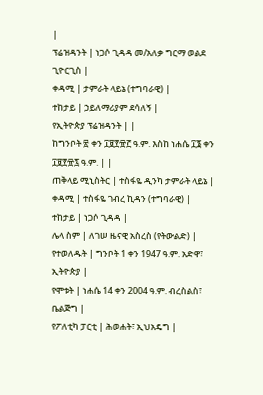|
ፕሬዝዳንት | ነጋሶ ጊዳዳ መ/አለቃ ግርማ ወልደ ጊዮርጊስ |
ቀዳሚ | ታምራት ላይኔ (ተግባራዊ) |
ተከታይ | ኃይለማሪያም ደሳለኝ |
የኢትዮጵያ ፕሬዝዳንት | |
ከግንቦት ፳ ቀን ፲፱፻፹፫ ዓ.ም. እስከ ነሐሴ ፲፮ ቀን ፲፱፻፹፯ ዓ.ም. | |
ጠቅላይ ሚኒስትር | ተስፋዬ ዲንካ ታምራት ላይኔ |
ቀዳሚ | ተስፋዬ ገብረ ኪዳን (ተግባራዊ) |
ተከታይ | ነጋሶ ጊዳዳ |
ሌላ ስም | ለገሠ ዜናዊ አስረስ (የትውልድ) |
የተወለዱት | ግንቦት 1 ቀን 1947 ዓ.ም. አድዋ፣ ኢትዮጵያ |
የሞቱት | ነሐሴ 14 ቀን 2004 ዓ.ም. ብረስልስ፣ ቤልጅግ |
የፖለቲካ ፓርቲ | ሕወሐት፣ ኢህአዴግ |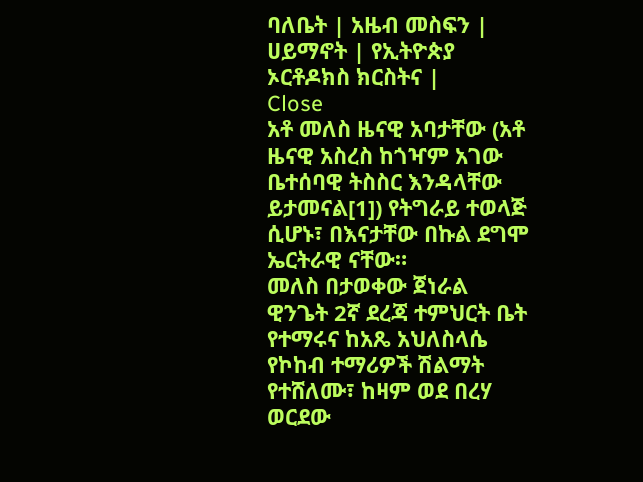ባለቤት | አዜብ መስፍን |
ሀይማኖት | የኢትዮጵያ ኦርቶዶክስ ክርስትና |
Close
አቶ መለስ ዜናዊ አባታቸው (አቶ ዜናዊ አስረስ ከጎዣም አገው ቤተሰባዊ ትስስር እንዳላቸው ይታመናል[1]) የትግራይ ተወላጅ ሲሆኑ፣ በእናታቸው በኩል ደግሞ ኤርትራዊ ናቸው።
መለስ በታወቀው ጀነራል ዊንጌት 2ኛ ደረጃ ተምህርት ቤት የተማሩና ከአጼ አህለስላሴ የኮከብ ተማሪዎች ሽልማት የተሸለሙ፣ ከዛም ወደ በረሃ ወርደው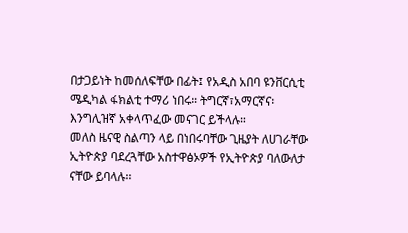በታጋይነት ከመሰለፍቸው በፊት፤ የአዲስ አበባ ዩንቨርሲቲ ሜዲካል ፋክልቲ ተማሪ ነበሩ። ትግርኛ፣አማርኛና፡ እንግሊዝኛ አቀላጥፈው መናገር ይችላሉ።
መለስ ዜናዊ ስልጣን ላይ በነበሩባቸው ጊዜያት ለሀገራቸው ኢትዮጵያ ባደረጓቸው አስተዋፅኦዎች የኢትዮጵያ ባለውለታ ናቸው ይባላሉ፡፡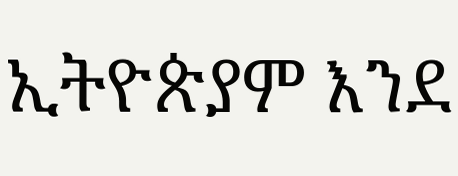ኢትዮጵያም እንደ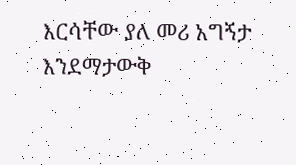እርሳቸው ያለ መሪ አግኝታ እንደማታውቅ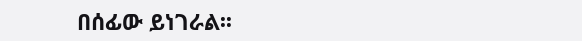በሰፊው ይነገራል፡፡